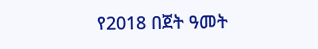የ2018 በጀት ዓመት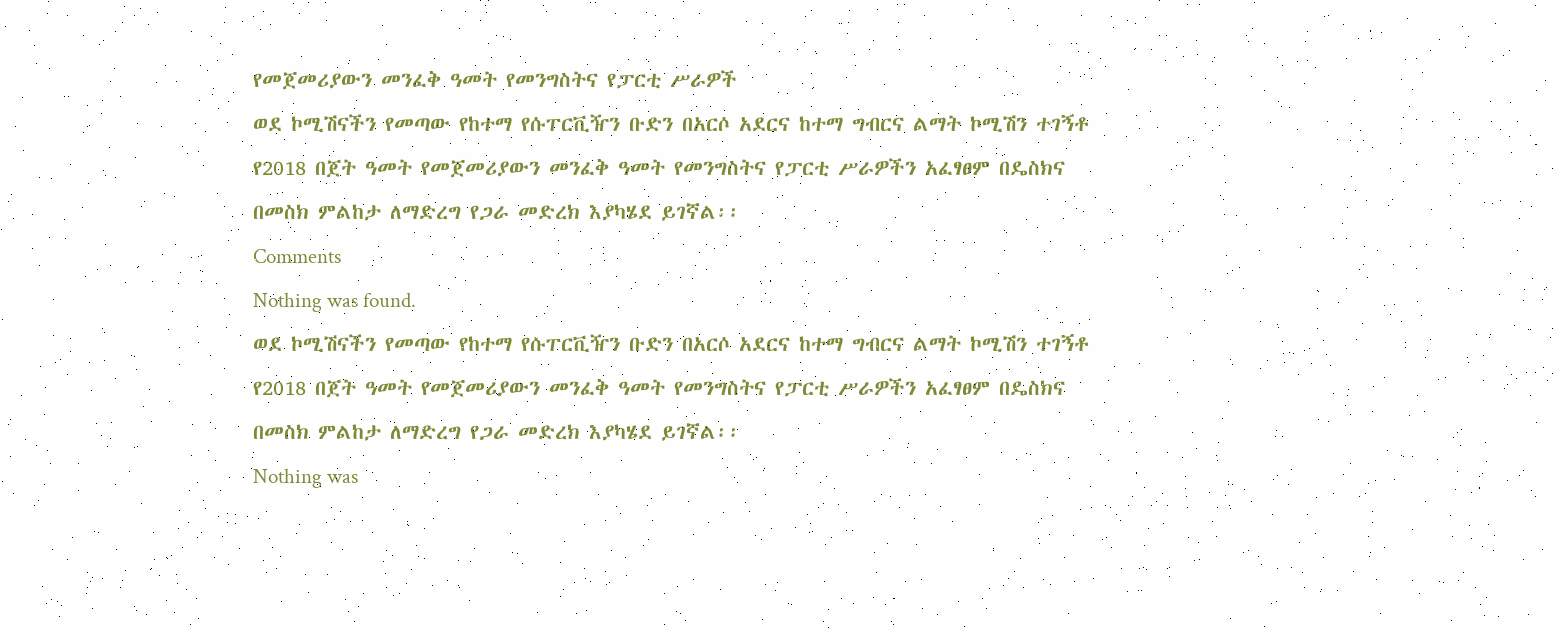የመጀመሪያውን መንፈቅ ዓመት የመንግስትና የፓርቲ ሥራዎች
ወደ ኮሚሽናችን የመጣው የከተማ የሱፐርቪዥን ቡድን በአርሶ አደርና ከተማ ግብርና ልማት ኮሚሽን ተገኝቶ የ2018 በጀት ዓመት የመጀመሪያውን መንፈቅ ዓመት የመንግስትና የፓርቲ ሥራዎችን አፈፃፀም በዴስክና በመስክ ምልከታ ለማድረግ የጋራ መድረክ እያካሄደ ይገኛል፡፡
Comments
Nothing was found.
ወደ ኮሚሽናችን የመጣው የከተማ የሱፐርቪዥን ቡድን በአርሶ አደርና ከተማ ግብርና ልማት ኮሚሽን ተገኝቶ የ2018 በጀት ዓመት የመጀመሪያውን መንፈቅ ዓመት የመንግስትና የፓርቲ ሥራዎችን አፈፃፀም በዴስክና በመስክ ምልከታ ለማድረግ የጋራ መድረክ እያካሄደ ይገኛል፡፡
Nothing was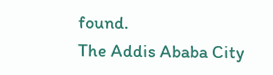found.
The Addis Ababa City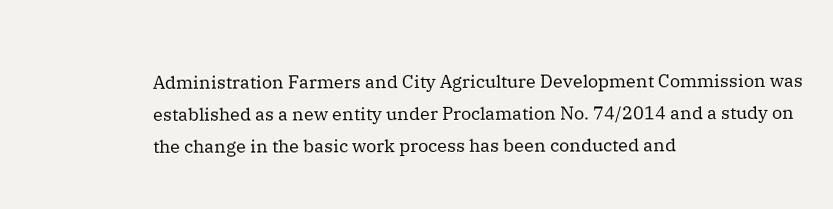Administration Farmers and City Agriculture Development Commission was established as a new entity under Proclamation No. 74/2014 and a study on the change in the basic work process has been conducted and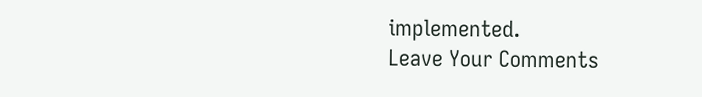implemented.
Leave Your Comments